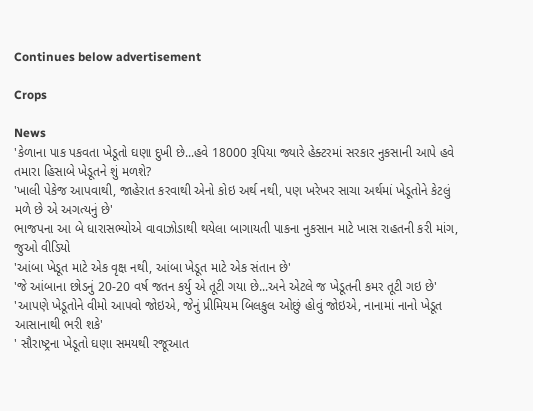Continues below advertisement

Crops

News
'કેળાના પાક પકવતા ખેડૂતો ઘણા દુખી છે...હવે 18000 રૂપિયા જ્યારે હેક્ટરમાં સરકાર નુકસાની આપે હવે તમારા હિસાબે ખેડૂતને શું મળશે?
'ખાલી પેકેજ આપવાથી, જાહેરાત કરવાથી એનો કોઇ અર્થ નથી, પણ ખરેખર સાચા અર્થમાં ખેડૂતોને કેટલું મળે છે એ અગત્યનું છે'
ભાજપના આ બે ધારાસભ્યોએ વાવાઝોડાથી થયેલા બાગાયતી પાકના નુકસાન માટે ખાસ રાહતની કરી માંગ, જુઓ વીડિયો
'આંબા ખેડૂત માટે એક વૃક્ષ નથી, આંબા ખેડૂત માટે એક સંતાન છે'
'જે આંબાના છોડનું 20-20 વર્ષ જતન કર્યુ એ તૂટી ગયા છે...અને એટલે જ ખેડૂતની કમર તૂટી ગઇ છે'
'આપણે ખેડૂતોને વીમો આપવો જોઇએ, જેનું પ્રીમિયમ બિલકુલ ઓછું હોવું જોઇએ, નાનામાં નાનો ખેડૂત આસાનાથી ભરી શકે'
' સૌરાષ્ટ્રના ખેડૂતો ઘણા સમયથી રજૂઆત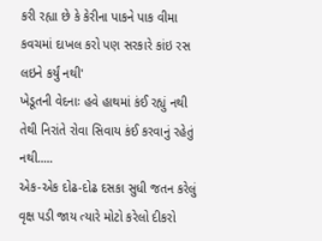કરી રહ્યા છે કે કેરીના પાકને પાક વીમા કવચમાં દાખલ કરો પણ સરકારે કાંઇ રસ લઇને કર્યું નથી'
ખેડૂતની વેદનાઃ હવે હાથમાં કંઈ રહ્યું નથી તેથી નિરાંતે રોવા સિવાય કંઈ કરવાનું રહેતું નથી.....
એક-એક દોઢ-દોઢ દસકા સુધી જતન કરેલું વૃક્ષ પડી જાય ત્યારે મોટો કરેલો દીકરો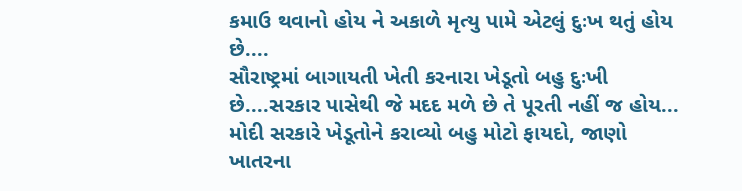કમાઉ થવાનો હોય ને અકાળે મૃત્યુ પામે એટલું દુઃખ થતું હોય છે....
સૌરાષ્ટ્રમાં બાગાયતી ખેતી કરનારા ખેડૂતો બહુ દુઃખી છે....સરકાર પાસેથી જે મદદ મળે છે તે પૂરતી નહીં જ હોય...
મોદી સરકારે ખેડૂતોને કરાવ્યો બહુ મોટો ફાયદો, જાણો ખાતરના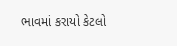ભાવમાં કરાયો કેટલો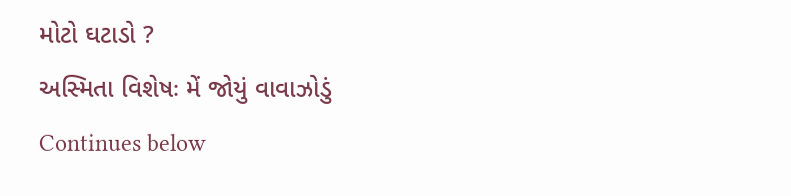મોટો ઘટાડો ?
અસ્મિતા વિશેષઃ મેં જોયું વાવાઝોડું
Continues below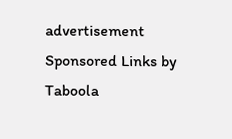advertisement
Sponsored Links by Taboola